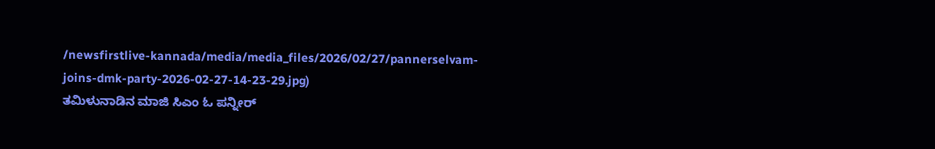/newsfirstlive-kannada/media/media_files/2026/02/27/pannerselvam-joins-dmk-party-2026-02-27-14-23-29.jpg)
ತಮಿಳುನಾಡಿನ ಮಾಜಿ ಸಿಎಂ ಓ ಪನ್ನೀರ್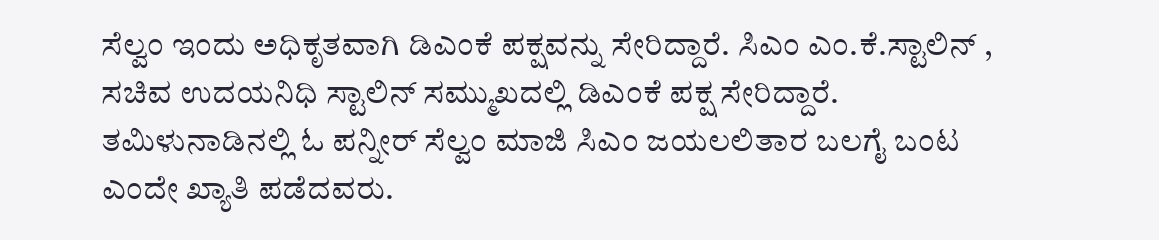ಸೆಲ್ವಂ ಇಂದು ಅಧಿಕೃತವಾಗಿ ಡಿಎಂಕೆ ಪಕ್ಷವನ್ನು ಸೇರಿದ್ದಾರೆ. ಸಿಎಂ ಎಂ.ಕೆ.ಸ್ಟಾಲಿನ್ , ಸಚಿವ ಉದಯನಿಧಿ ಸ್ಟಾಲಿನ್ ಸಮ್ಮುಖದಲ್ಲಿ ಡಿಎಂಕೆ ಪಕ್ಷ ಸೇರಿದ್ದಾರೆ.
ತಮಿಳುನಾಡಿನಲ್ಲಿ ಓ ಪನ್ನೀರ್ ಸೆಲ್ವಂ ಮಾಜಿ ಸಿಎಂ ಜಯಲಲಿತಾರ ಬಲಗೈ ಬಂಟ ಎಂದೇ ಖ್ಯಾತಿ ಪಡೆದವರು.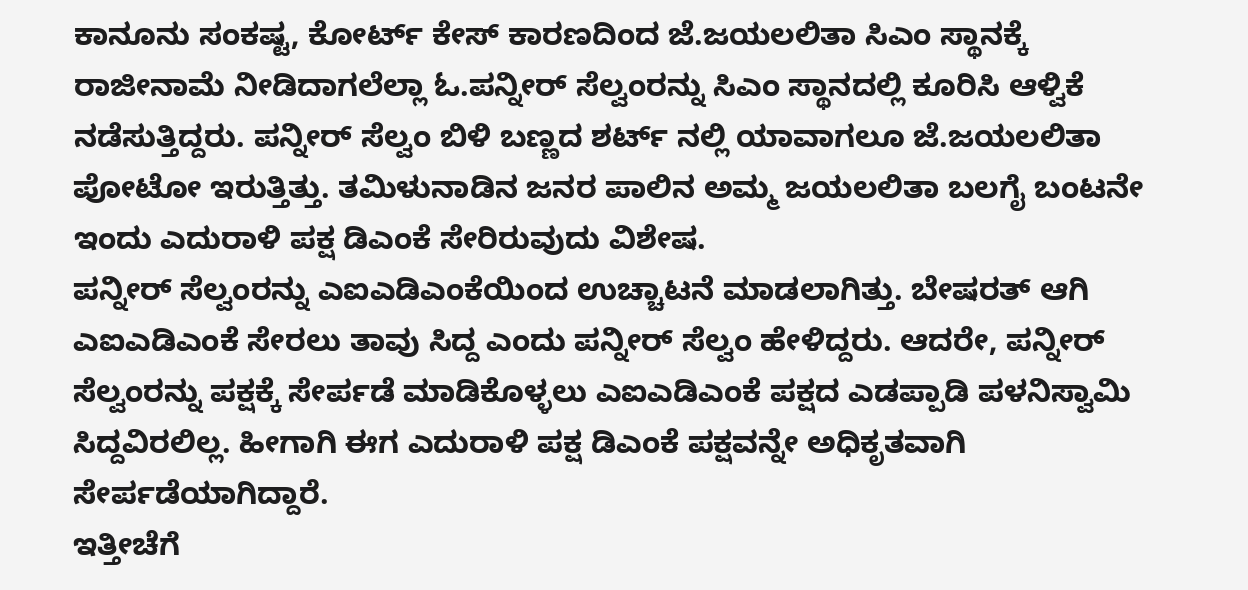ಕಾನೂನು ಸಂಕಷ್ಟ, ಕೋರ್ಟ್ ಕೇಸ್ ಕಾರಣದಿಂದ ಜೆ.ಜಯಲಲಿತಾ ಸಿಎಂ ಸ್ಥಾನಕ್ಕೆ ರಾಜೀನಾಮೆ ನೀಡಿದಾಗಲೆಲ್ಲಾ ಓ.ಪನ್ನೀರ್ ಸೆಲ್ವಂರನ್ನು ಸಿಎಂ ಸ್ಥಾನದಲ್ಲಿ ಕೂರಿಸಿ ಆಳ್ವಿಕೆ ನಡೆಸುತ್ತಿದ್ದರು. ಪನ್ನೀರ್ ಸೆಲ್ವಂ ಬಿಳಿ ಬಣ್ಣದ ಶರ್ಟ್ ನಲ್ಲಿ ಯಾವಾಗಲೂ ಜೆ.ಜಯಲಲಿತಾ ಪೋಟೋ ಇರುತ್ತಿತ್ತು. ತಮಿಳುನಾಡಿನ ಜನರ ಪಾಲಿನ ಅಮ್ಮ ಜಯಲಲಿತಾ ಬಲಗೈ ಬಂಟನೇ ಇಂದು ಎದುರಾಳಿ ಪಕ್ಷ ಡಿಎಂಕೆ ಸೇರಿರುವುದು ವಿಶೇಷ.
ಪನ್ನೀರ್ ಸೆಲ್ವಂರನ್ನು ಎಐಎಡಿಎಂಕೆಯಿಂದ ಉಚ್ಚಾಟನೆ ಮಾಡಲಾಗಿತ್ತು. ಬೇಷರತ್ ಆಗಿ ಎಐಎಡಿಎಂಕೆ ಸೇರಲು ತಾವು ಸಿದ್ದ ಎಂದು ಪನ್ನೀರ್ ಸೆಲ್ವಂ ಹೇಳಿದ್ದರು. ಆದರೇ, ಪನ್ನೀರ್ ಸೆಲ್ವಂರನ್ನು ಪಕ್ಷಕ್ಕೆ ಸೇರ್ಪಡೆ ಮಾಡಿಕೊಳ್ಳಲು ಎಐಎಡಿಎಂಕೆ ಪಕ್ಷದ ಎಡಪ್ಪಾಡಿ ಪಳನಿಸ್ವಾಮಿ ಸಿದ್ದವಿರಲಿಲ್ಲ. ಹೀಗಾಗಿ ಈಗ ಎದುರಾಳಿ ಪಕ್ಷ ಡಿಎಂಕೆ ಪಕ್ಷವನ್ನೇ ಅಧಿಕೃತವಾಗಿ ಸೇರ್ಪಡೆಯಾಗಿದ್ದಾರೆ.
ಇತ್ತೀಚೆಗೆ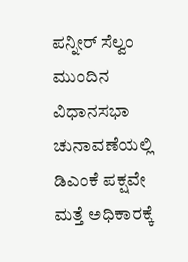ಪನ್ನೀರ್ ಸೆಲ್ವಂ ಮುಂದಿನ ವಿಧಾನಸಭಾ ಚುನಾವಣೆಯಲ್ಲಿ ಡಿಎಂಕೆ ಪಕ್ಷವೇ ಮತ್ತೆ ಅಧಿಕಾರಕ್ಕೆ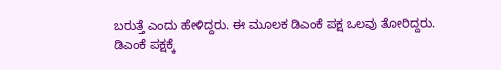ಬರುತ್ತೆ ಎಂದು ಹೇಳಿದ್ದರು. ಈ ಮೂಲಕ ಡಿಎಂಕೆ ಪಕ್ಷ ಒಲವು ತೋರಿದ್ದರು.
ಡಿಎಂಕೆ ಪಕ್ಷಕ್ಕೆ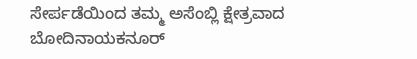ಸೇರ್ಪಡೆಯಿಂದ ತಮ್ಮ ಅಸೆಂಬ್ಲಿ ಕ್ಷೇತ್ರವಾದ ಬೋದಿನಾಯಕನೂರ್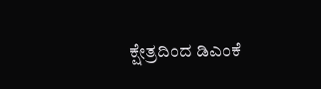ಕ್ಷೇತ್ರದಿಂದ ಡಿಎಂಕೆ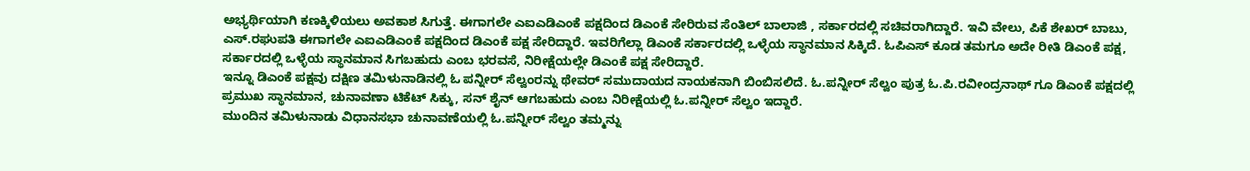ಅಭ್ಯರ್ಥಿಯಾಗಿ ಕಣಕ್ಕಿಳಿಯಲು ಅವಕಾಶ ಸಿಗುತ್ತೆ. ಈಗಾಗಲೇ ಎಐಎಡಿಎಂಕೆ ಪಕ್ಷದಿಂದ ಡಿಎಂಕೆ ಸೇರಿರುವ ಸೆಂತಿಲ್ ಬಾಲಾಜಿ , ಸರ್ಕಾರದಲ್ಲಿ ಸಚಿವರಾಗಿದ್ದಾರೆ. ಇವಿ ವೇಲು, ಪಿಕೆ ಶೇಖರ್ ಬಾಬು, ಎಸ್.ರಘುಪತಿ ಈಗಾಗಲೇ ಎಐಎಡಿಎಂಕೆ ಪಕ್ಷದಿಂದ ಡಿಎಂಕೆ ಪಕ್ಷ ಸೇರಿದ್ದಾರೆ. ಇವರಿಗೆಲ್ಲಾ ಡಿಎಂಕೆ ಸರ್ಕಾರದಲ್ಲಿ ಒಳ್ಳೆಯ ಸ್ಥಾನಮಾನ ಸಿಕ್ಕಿದೆ. ಓಪಿಎಸ್ ಕೂಡ ತಮಗೂ ಅದೇ ರೀತಿ ಡಿಎಂಕೆ ಪಕ್ಷ, ಸರ್ಕಾರದಲ್ಲಿ ಒಳ್ಳೆಯ ಸ್ಥಾನಮಾನ ಸಿಗಬಹುದು ಎಂಬ ಭರವಸೆ, ನಿರೀಕ್ಷೆಯಲ್ಲೇ ಡಿಎಂಕೆ ಪಕ್ಷ ಸೇರಿದ್ದಾರೆ.
ಇನ್ನೂ ಡಿಎಂಕೆ ಪಕ್ಷವು ದಕ್ಷಿಣ ತಮಿಳುನಾಡಿನಲ್ಲಿ ಓ ಪನ್ನೀರ್ ಸೆಲ್ವಂರನ್ನು ಥೇವರ್ ಸಮುದಾಯದ ನಾಯಕನಾಗಿ ಬಿಂಬಿಸಲಿದೆ. ಓ.ಪನ್ನೀರ್ ಸೆಲ್ವಂ ಪುತ್ರ ಓ.ಪಿ.ರವೀಂದ್ರನಾಥ್ ಗೂ ಡಿಎಂಕೆ ಪಕ್ಷದಲ್ಲಿ ಪ್ರಮುಖ ಸ್ಥಾನಮಾನ, ಚುನಾವಣಾ ಟಿಕೆಟ್ ಸಿಕ್ಕು, ಸನ್ ಶೈನ್ ಆಗಬಹುದು ಎಂಬ ನಿರೀಕ್ಷೆಯಲ್ಲಿ ಓ.ಪನ್ನೀರ್ ಸೆಲ್ವಂ ಇದ್ದಾರೆ.
ಮುಂದಿನ ತಮಿಳುನಾಡು ವಿಧಾನಸಭಾ ಚುನಾವಣೆಯಲ್ಲಿ ಓ.ಪನ್ನೀರ್ ಸೆಲ್ವಂ ತಮ್ಮನ್ನು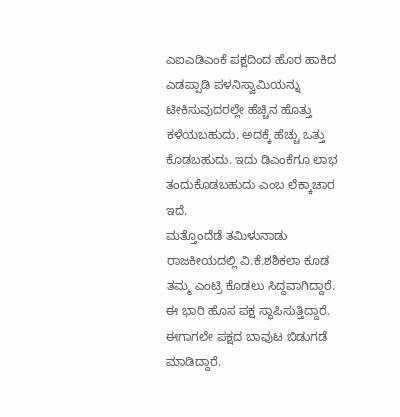ಎಐಎಡಿಎಂಕೆ ಪಕ್ಷದಿಂದ ಹೊರ ಹಾಕಿದ ಎಡಪ್ಪಾಡಿ ಪಳನಿಸ್ವಾಮಿಯನ್ನು ಟೀಕಿಸುವುದರಲ್ಲೇ ಹೆಚ್ಚಿನ ಹೊತ್ತು ಕಳೆಯಬಹುದು. ಅದಕ್ಕೆ ಹೆಚ್ಚು ಒತ್ತು ಕೊಡಬಹುದು. ಇದು ಡಿಎಂಕೆಗೂ ಲಾಭ ತಂದುಕೊಡಬಹುದು ಎಂಬ ಲೆಕ್ಕಾಚಾರ ಇದೆ.
ಮತ್ತೊಂದೆಡೆ ತಮಿಳುನಾಡು ರಾಜಕೀಯದಲ್ಲಿ ವಿ.ಕೆ.ಶಶಿಕಲಾ ಕೂಡ ತಮ್ಮ ಎಂಟ್ರಿ ಕೊಡಲು ಸಿದ್ದವಾಗಿದ್ದಾರೆ. ಈ ಭಾರಿ ಹೊಸ ಪಕ್ಷ ಸ್ಥಾಪಿಸುತ್ತಿದ್ದಾರೆ. ಈಗಾಗಲೇ ಪಕ್ಷದ ಬಾವುಟ ಬಿಡುಗಡೆ ಮಾಡಿದ್ದಾರೆ.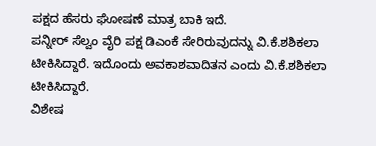ಪಕ್ಷದ ಹೆಸರು ಘೋಷಣೆ ಮಾತ್ರ ಬಾಕಿ ಇದೆ.
ಪನ್ನೀರ್ ಸೆಲ್ವಂ ವೈರಿ ಪಕ್ಷ ಡಿಎಂಕೆ ಸೇರಿರುವುದನ್ನು ವಿ.ಕೆ.ಶಶಿಕಲಾ ಟೀಕಿಸಿದ್ದಾರೆ. ಇದೊಂದು ಅವಕಾಶವಾದಿತನ ಎಂದು ವಿ.ಕೆ.ಶಶಿಕಲಾ ಟೀಕಿಸಿದ್ದಾರೆ.
ವಿಶೇಷ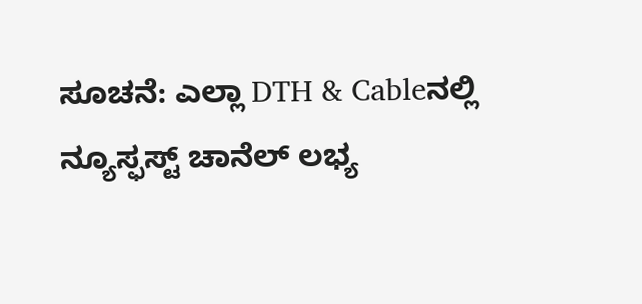ಸೂಚನೆ: ಎಲ್ಲಾ DTH & Cableನಲ್ಲಿ ನ್ಯೂಸ್ಫಸ್ಟ್ ಚಾನೆಲ್ ಲಭ್ಯ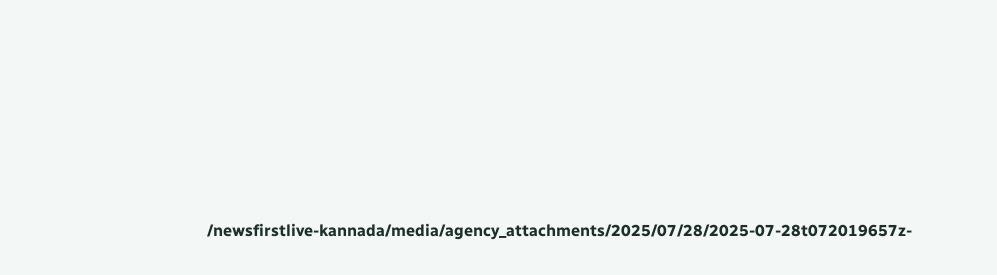/newsfirstlive-kannada/media/agency_attachments/2025/07/28/2025-07-28t072019657z-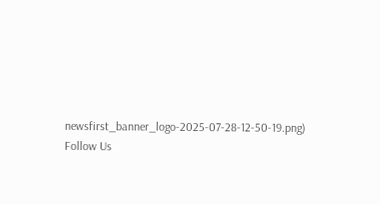newsfirst_banner_logo-2025-07-28-12-50-19.png)
Follow Us